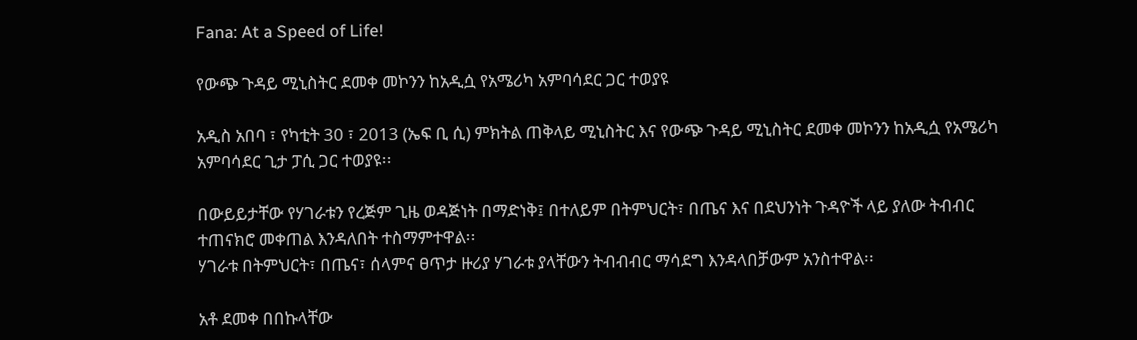Fana: At a Speed of Life!

የውጭ ጉዳይ ሚኒስትር ደመቀ መኮንን ከአዲሷ የአሜሪካ አምባሳደር ጋር ተወያዩ

አዲስ አበባ ፣ የካቲት 30 ፣ 2013 (ኤፍ ቢ ሲ) ምክትል ጠቅላይ ሚኒስትር እና የውጭ ጉዳይ ሚኒስትር ደመቀ መኮንን ከአዲሷ የአሜሪካ አምባሳደር ጊታ ፓሲ ጋር ተወያዩ፡፡

በውይይታቸው የሃገራቱን የረጅም ጊዜ ወዳጅነት በማድነቅ፤ በተለይም በትምህርት፣ በጤና እና በደህንነት ጉዳዮች ላይ ያለው ትብብር ተጠናክሮ መቀጠል እንዳለበት ተስማምተዋል፡፡
ሃገራቱ በትምህርት፣ በጤና፣ ሰላምና ፀጥታ ዙሪያ ሃገራቱ ያላቸውን ትብብብር ማሳደግ እንዳላበቻውም አንስተዋል፡፡

አቶ ደመቀ በበኩላቸው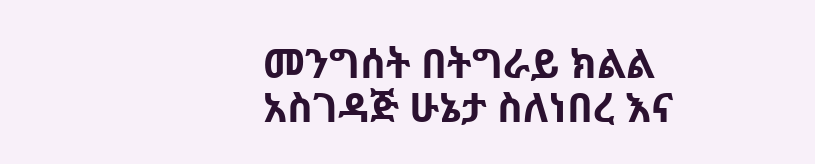መንግሰት በትግራይ ክልል አስገዳጅ ሁኔታ ስለነበረ እና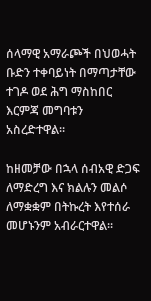ሰላማዊ አማራጮች በህወሓት ቡድን ተቀባይነት በማጣታቸው ተገዶ ወደ ሕግ ማስከበር እርምጃ መግባቱን አስረድተዋል፡፡

ከዘመቻው በኋላ ሰብአዊ ድጋፍ ለማድረግ እና ክልሉን መልሶ ለማቋቋም በትኩረት እየተሰራ መሆኑንም አብራርተዋል፡፡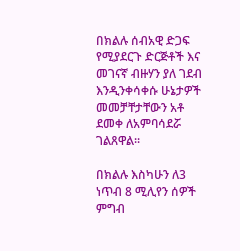በክልሉ ሰብአዊ ድጋፍ የሚያደርጉ ድርጅቶች እና መገናኛ ብዙሃን ያለ ገደብ እንዲንቀሳቀሱ ሁኔታዎች መመቻቸታቸውን አቶ ደመቀ ለአምባሳደሯ ገልጸዋል፡፡

በክልሉ እስካሁን ለ3 ነጥብ 8 ሚሊየን ሰዎች ምግብ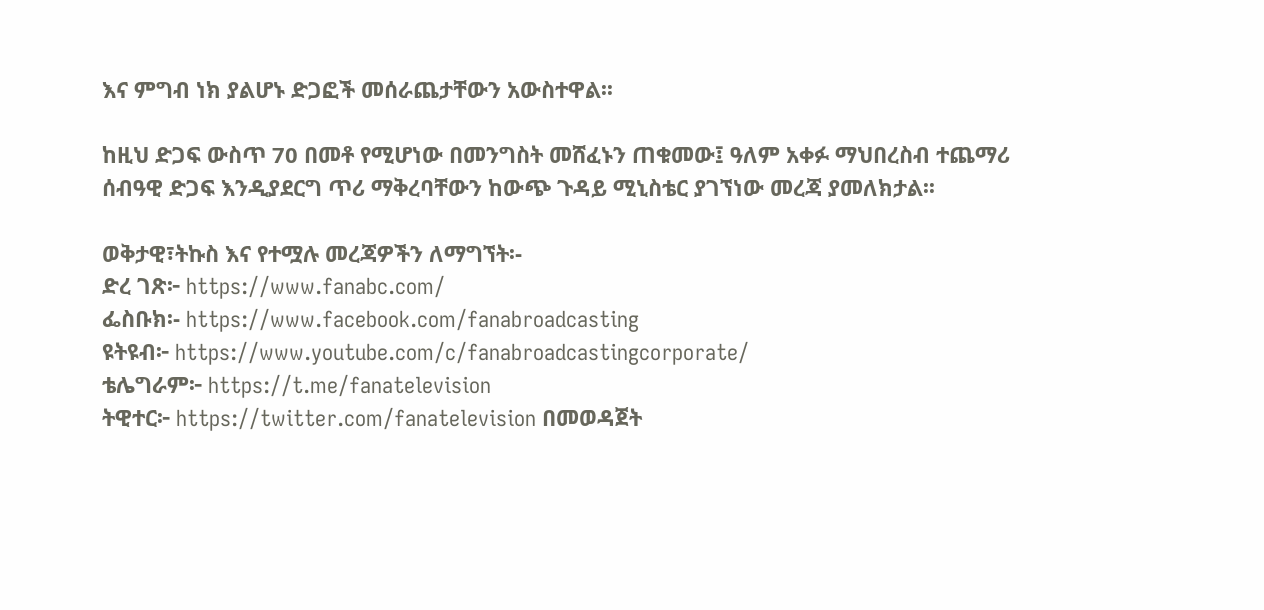እና ምግብ ነክ ያልሆኑ ድጋፎች መሰራጨታቸውን አውስተዋል፡፡

ከዚህ ድጋፍ ውስጥ 70 በመቶ የሚሆነው በመንግስት መሸፈኑን ጠቁመው፤ ዓለም አቀፉ ማህበረስብ ተጨማሪ ሰብዓዊ ድጋፍ እንዲያደርግ ጥሪ ማቅረባቸውን ከውጭ ጉዳይ ሚኒስቴር ያገኘነው መረጃ ያመለክታል፡፡

ወቅታዊ፣ትኩስ እና የተሟሉ መረጃዎችን ለማግኘት፡-
ድረ ገጽ፦ https://www.fanabc.com/
ፌስቡክ፡- https://www.facebook.com/fanabroadcasting
ዩትዩብ፦ https://www.youtube.com/c/fanabroadcastingcorporate/
ቴሌግራም፦ https://t.me/fanatelevision
ትዊተር፦ https://twitter.com/fanatelevision በመወዳጀት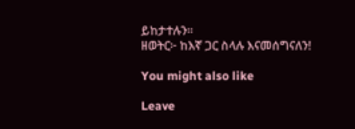ይከታተሉን፡፡
ዘወትር፦ ከእኛ ጋር ስላሉ እናመሰግናለን!

You might also like

Leave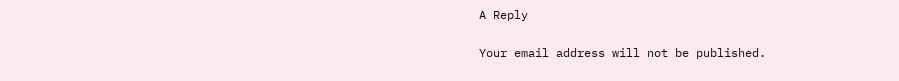A Reply

Your email address will not be published.